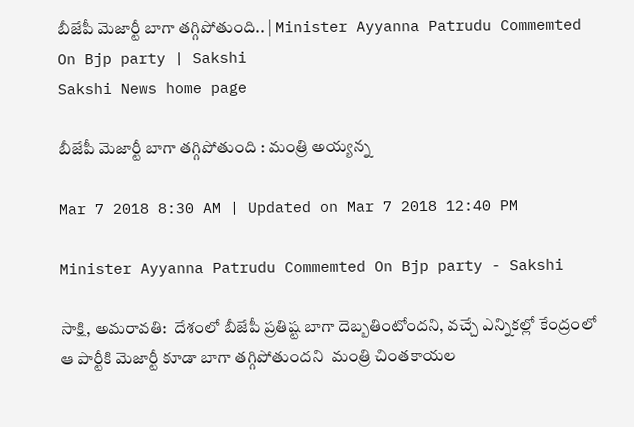బీజేపీ మెజార్టీ బాగా తగ్గిపోతుంది.. | Minister Ayyanna Patrudu Commemted On Bjp party | Sakshi
Sakshi News home page

బీజేపీ మెజార్టీ బాగా తగ్గిపోతుంది : మంత్రి అయ్యన్న

Mar 7 2018 8:30 AM | Updated on Mar 7 2018 12:40 PM

Minister Ayyanna Patrudu Commemted On Bjp party - Sakshi

సాక్షి, అమరావతి:  దేశంలో బీజేపీ ప్రతిష్ట బాగా దెబ్బతింటోందని, వచ్చే ఎన్నికల్లో కేంద్రంలో ఆ పార్టీకి మెజార్టీ కూడా బాగా తగ్గిపోతుందని  మంత్రి చింతకాయల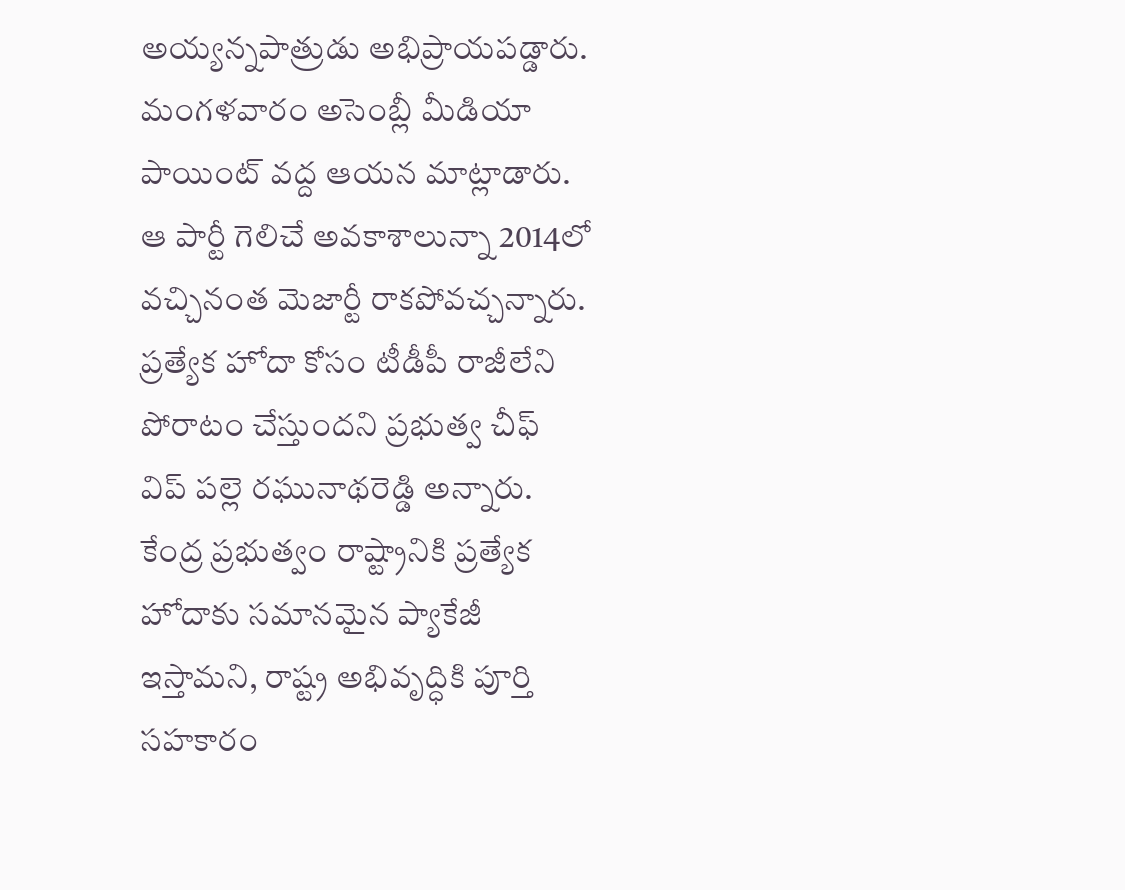అయ్యన్నపాత్రుడు అభిప్రాయపడ్డారు. మంగళవారం అసెంబ్లీ మీడియా పాయింట్‌ వద్ద ఆయన మాట్లాడారు. ఆ పార్టీ గెలిచే అవకాశాలున్నా 2014లో వచ్చినంత మెజార్టీ రాకపోవచ్చన్నారు. ప్రత్యేక హోదా కోసం టీడీపీ రాజీలేని పోరాటం చేస్తుందని ప్రభుత్వ చీఫ్‌ విప్‌ పల్లె రఘునాథరెడ్డి అన్నారు. కేంద్ర ప్రభుత్వం రాష్ట్రానికి ప్రత్యేక హోదాకు సమానమైన ప్యాకేజీ ఇస్తామని, రాష్ట్ర అభివృద్ధికి పూర్తి సహకారం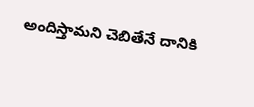అందిస్తామని చెబితేనే దానికి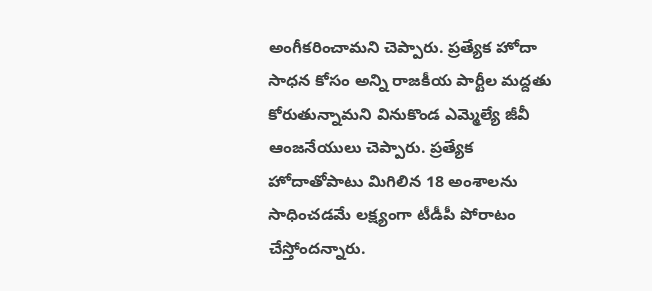అంగీకరించామని చెప్పారు. ప్రత్యేక హోదా సాధన కోసం అన్ని రాజకీయ పార్టీల మద్దతు కోరుతున్నామని వినుకొండ ఎమ్మెల్యే జీవీ ఆంజనేయులు చెప్పారు. ప్రత్యేక హోదాతోపాటు మిగిలిన 18 అంశాలను సాధించడమే లక్ష్యంగా టీడీపీ పోరాటం చేస్తోందన్నారు.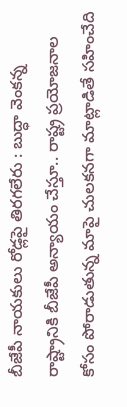బీజేపీ నాయకులు రోడ్లపై తిరగలేరు : బుద్ధా వెంకన్న
రాష్ట్రానికి బీజేపీ అన్యాయం చేస్తూ.. రాష్ట్ర ప్రయోజనాల కోసం పోరాడుతున్న మాపై చులకనగా మాట్లాడితే సహించేది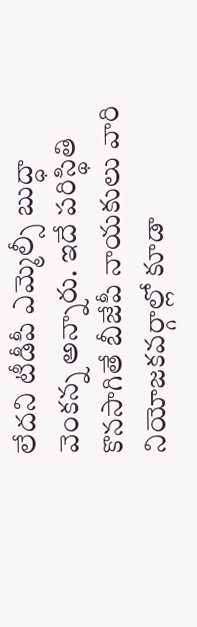లేదని టీడీపీ ఎమ్మెల్సీ బుద్ధా వెంకన్న అన్నారు. ఇదే పరిస్థితి కొనసాగితే బీజేపీ నాయకులు వారి నియోజకవర్గాల్లో కూడా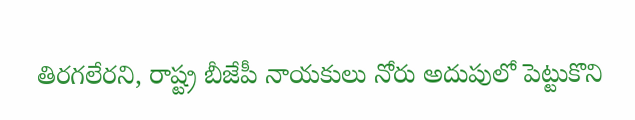తిరగలేరని, రాష్ట్ర బీజేపీ నాయకులు నోరు అదుపులో పెట్టుకొని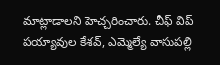మాట్లాడాలని హెచ్చరించారు. చీఫ్‌ విప్‌ పయ్యావుల కేశవ్, ఎమ్మెల్యే వాసుపల్లి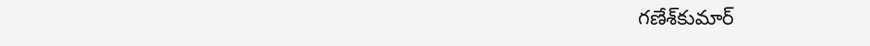గణేశ్‌కుమార్‌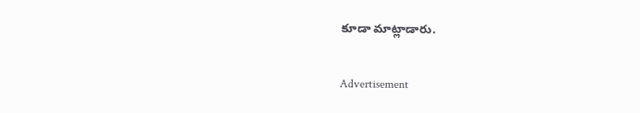కూడా మాట్లాడారు.

Advertisement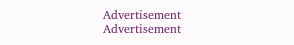Advertisement
Advertisement